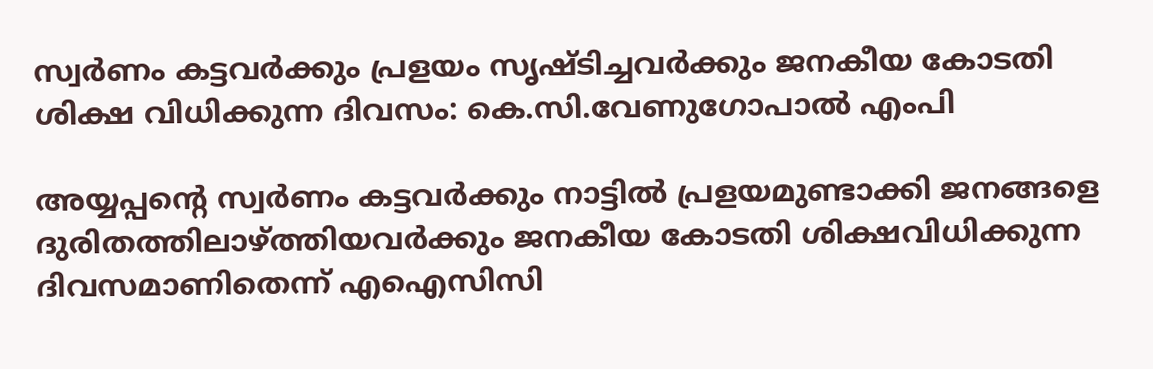സ്വര്‍ണം കട്ടവര്‍ക്കും പ്രളയം സൃഷ്ടിച്ചവര്‍ക്കും ജനകീയ കോടതി ശിക്ഷ വിധിക്കുന്ന ദിവസം: കെ.സി.വേണുഗോപാല്‍ എംപി

അയ്യപ്പന്റെ സ്വര്‍ണം കട്ടവര്‍ക്കും നാട്ടില്‍ പ്രളയമുണ്ടാക്കി ജനങ്ങളെ ദുരിതത്തിലാഴ്ത്തിയവര്‍ക്കും ജനകീയ കോടതി ശിക്ഷവിധിക്കുന്ന ദിവസമാണിതെന്ന് എഐസിസി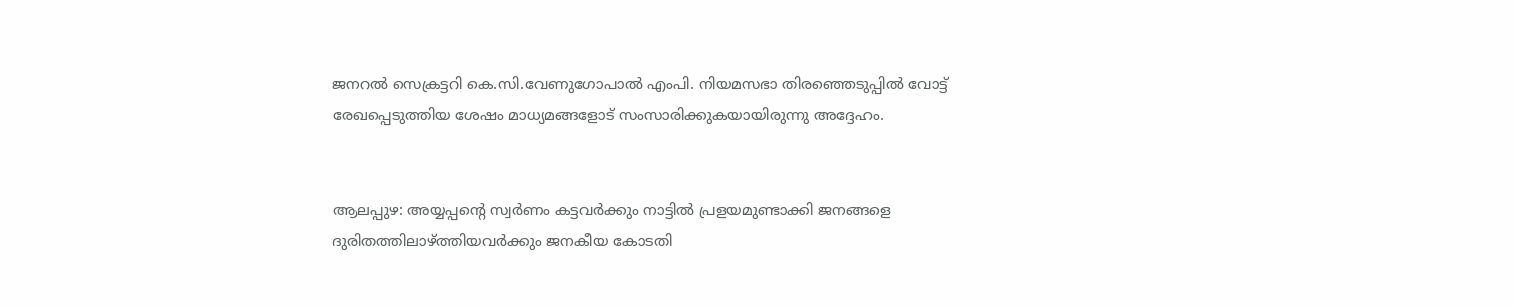ജനറല്‍ സെക്രട്ടറി കെ.സി.വേണുഗോപാല്‍ എംപി. നിയമസഭാ തിരഞ്ഞെടുപ്പില്‍ വോട്ട് രേഖപ്പെടുത്തിയ ശേഷം മാധ്യമങ്ങളോട് സംസാരിക്കുകയായിരുന്നു അദ്ദേഹം.


ആലപ്പുഴ: അയ്യപ്പന്റെ സ്വര്‍ണം കട്ടവര്‍ക്കും നാട്ടില്‍ പ്രളയമുണ്ടാക്കി ജനങ്ങളെ ദുരിതത്തിലാഴ്ത്തിയവര്‍ക്കും ജനകീയ കോടതി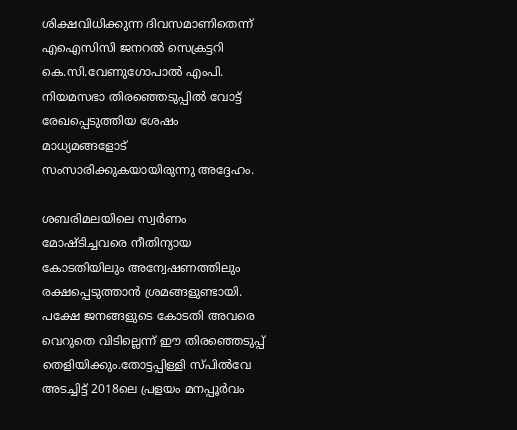ശിക്ഷവിധിക്കുന്ന ദിവസമാണിതെന്ന് എഐസിസി ജനറല്‍ സെക്രട്ടറി കെ.സി.വേണുഗോപാല്‍ എംപി. നിയമസഭാ തിരഞ്ഞെടുപ്പില്‍ വോട്ട് രേഖപ്പെടുത്തിയ ശേഷം മാധ്യമങ്ങളോട് സംസാരിക്കുകയായിരുന്നു അദ്ദേഹം.

ശബരിമലയിലെ സ്വര്‍ണം മോഷ്ടിച്ചവരെ നീതിന്യായ കോടതിയിലും അന്വേഷണത്തിലും രക്ഷപ്പെടുത്താന്‍ ശ്രമങ്ങളുണ്ടായി. പക്ഷേ ജനങ്ങളുടെ കോടതി അവരെ വെറുതെ വിടില്ലെന്ന് ഈ തിരഞ്ഞെടുപ്പ് തെളിയിക്കും.തോട്ടപ്പിള്ളി സ്പില്‍വേ അടച്ചിട്ട് 2018ലെ പ്രളയം മനപ്പൂര്‍വം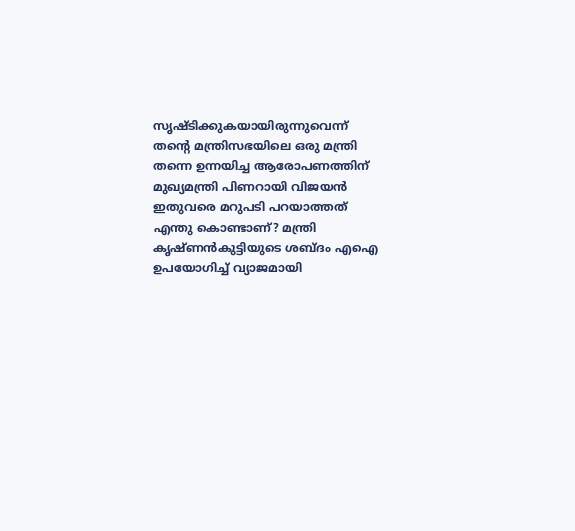സൃഷ്ടിക്കുകയായിരുന്നുവെന്ന് തന്റെ മന്ത്രിസഭയിലെ ഒരു മന്ത്രി തന്നെ ഉന്നയിച്ച ആരോപണത്തിന് മുഖ്യമന്ത്രി പിണറായി വിജയന്‍ ഇതുവരെ മറുപടി പറയാത്തത് എന്തു കൊണ്ടാണ്? മന്ത്രി കൃഷ്ണന്‍കുട്ടിയുടെ ശബ്ദം എഐ ഉപയോഗിച്ച് വ്യാജമായി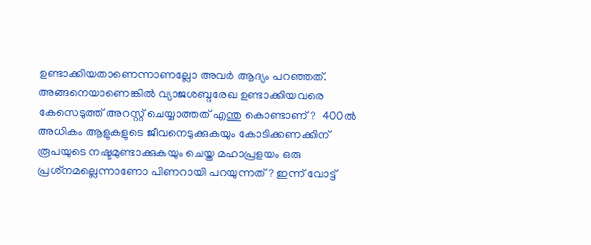ഉണ്ടാക്കിയതാണെന്നാണല്ലോ അവര്‍ ആദ്യം പറഞ്ഞത്. അങ്ങനെയാണെങ്കില്‍ വ്യാജശബ്ദരേഖ ഉണ്ടാക്കിയവരെ കേസെടുത്ത് അറസ്റ്റ് ചെയ്യാത്തത് എന്തു കൊണ്ടാണ്?  400ല്‍ അധികം ആളുകളുടെ ജീവനെടുക്കുകയും കോടിക്കണക്കിന് രൂപയുടെ നഷ്ടമുണ്ടാക്കുകയും ചെയ്ത മഹാപ്രളയം ഒരു പ്രശ്‌നമല്ലെന്നാണോ പിണറായി പറയുന്നത്? ഇന്ന് വോട്ട്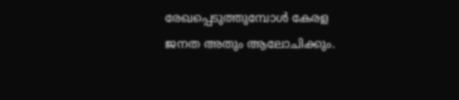രേഖപ്പെടുത്തുമ്പോള്‍ കേരള  ജനത അതും ആലോചിക്കും.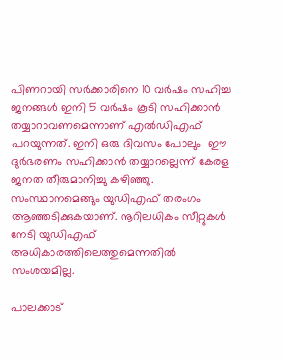പിണറായി സര്‍ക്കാരിനെ 10 വര്‍ഷം സഹിച്ച ജനങ്ങള്‍ ഇനി 5 വര്‍ഷം കൂടി സഹിക്കാന്‍ തയ്യാറാവണമെന്നാണ് എല്‍ഡിഎഫ് പറയുന്നത്. ഇനി ഒരു ദിവസം പോലും  ഈ ദുര്‍ഭരണം സഹിക്കാന്‍ തയ്യാറല്ലെന്ന് കേരള ജനത തീരുമാനിച്ചു കഴിഞ്ഞു. സംസ്ഥാനമെങ്ങും യുഡിഎഫ് തരംഗം ആഞ്ഞടിക്കുകയാണ്. നൂറിലധികം സീറ്റുകള്‍ നേടി യുഡിഎഫ് അധികാരത്തിലെത്തുമെന്നതില്‍ സംശയമില്ല.

പാലക്കാട്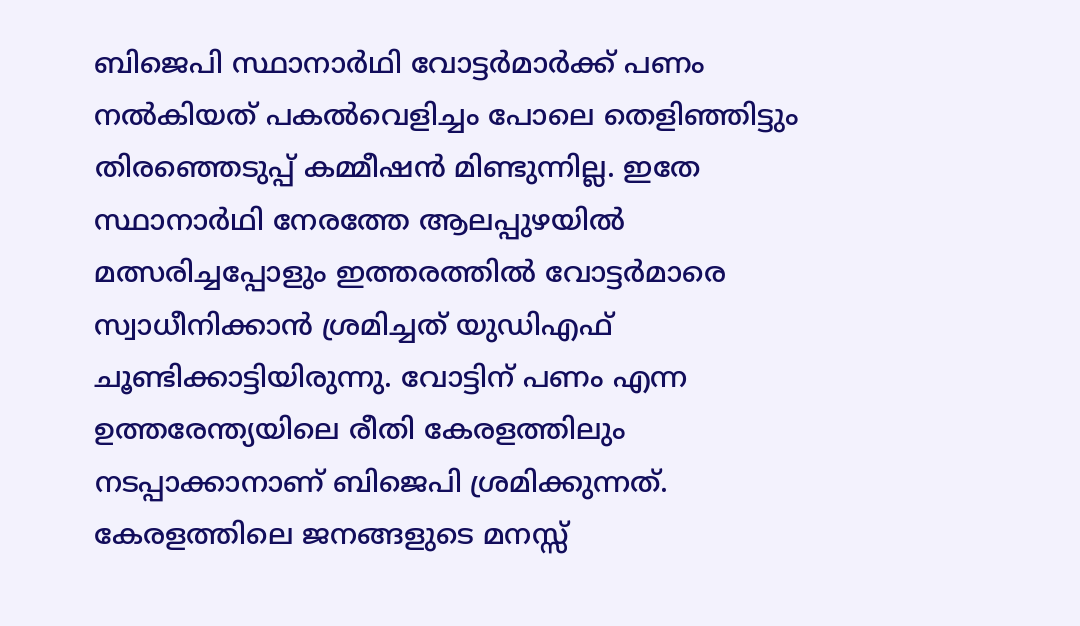ബിജെപി സ്ഥാനാര്‍ഥി വോട്ടര്‍മാര്‍ക്ക് പണം നല്‍കിയത് പകല്‍വെളിച്ചം പോലെ തെളിഞ്ഞിട്ടും തിരഞ്ഞെടുപ്പ് കമ്മീഷന്‍ മിണ്ടുന്നില്ല. ഇതേ സ്ഥാനാര്‍ഥി നേരത്തേ ആലപ്പുഴയില്‍ മത്സരിച്ചപ്പോളും ഇത്തരത്തില്‍ വോട്ടര്‍മാരെ സ്വാധീനിക്കാന്‍ ശ്രമിച്ചത് യുഡിഎഫ് ചൂണ്ടിക്കാട്ടിയിരുന്നു. വോട്ടിന് പണം എന്ന ഉത്തരേന്ത്യയിലെ രീതി കേരളത്തിലും നടപ്പാക്കാനാണ് ബിജെപി ശ്രമിക്കുന്നത്. കേരളത്തിലെ ജനങ്ങളുടെ മനസ്സ്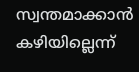സ്വന്തമാക്കാന്‍ കഴിയില്ലെന്ന്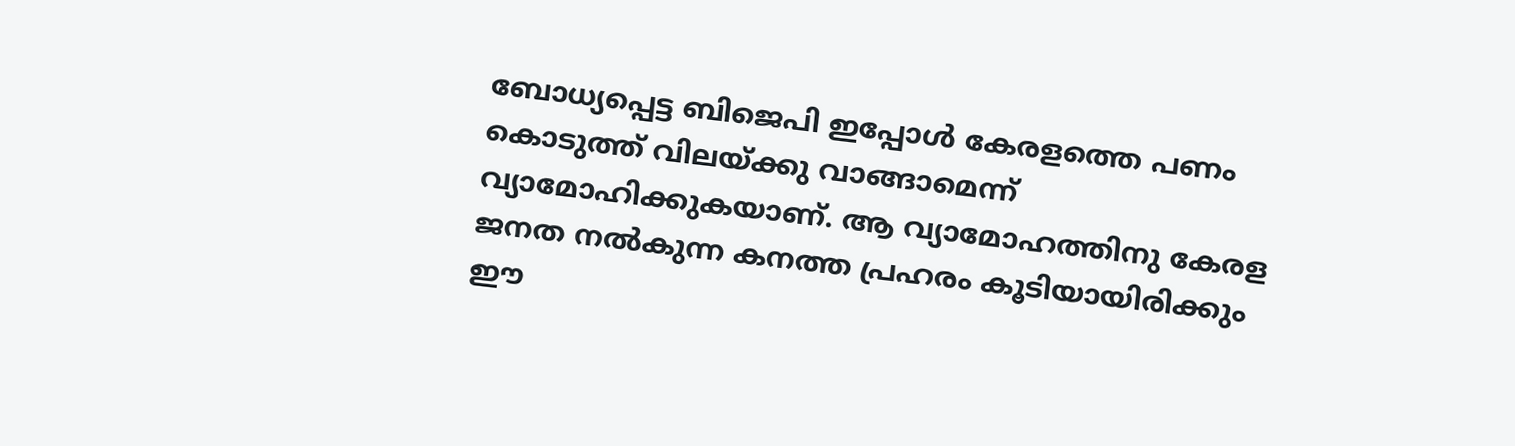ബോധ്യപ്പെട്ട ബിജെപി ഇപ്പോള്‍ കേരളത്തെ പണം കൊടുത്ത് വിലയ്ക്കു വാങ്ങാമെന്ന് വ്യാമോഹിക്കുകയാണ്. ആ വ്യാമോഹത്തിനു കേരള ജനത നല്‍കുന്ന കനത്ത പ്രഹരം കൂടിയായിരിക്കും ഈ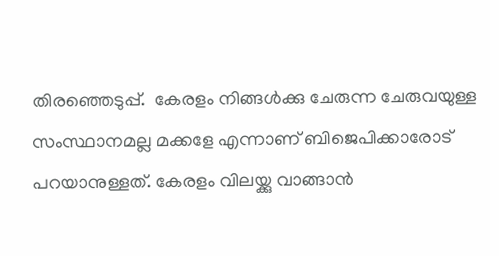തിരഞ്ഞെടുപ്പ്.  കേരളം നിങ്ങള്‍ക്കു ചേരുന്ന ചേരുവയുള്ള സംസ്ഥാനമല്ല മക്കളേ എന്നാണ് ബിജെപിക്കാരോട് പറയാനുള്ളത്. കേരളം വിലയ്ക്കു വാങ്ങാന്‍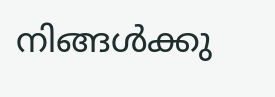നിങ്ങള്‍ക്കു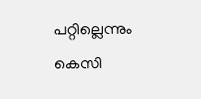പറ്റില്ലെന്നും കെസി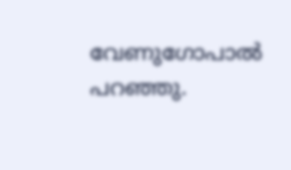വേണുഗോപാൽ പറഞ്ഞു.